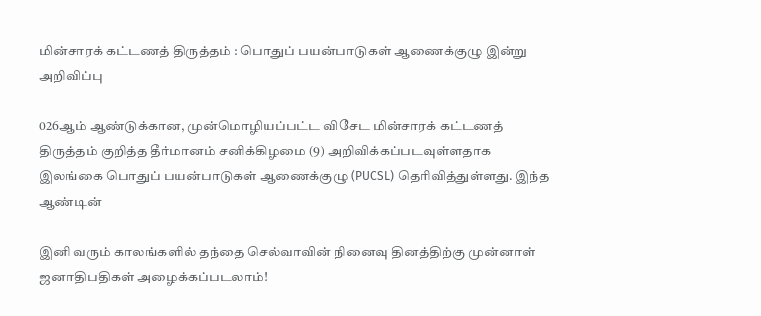மின்சாரக் கட்டணத் திருத்தம் : பொதுப் பயன்பாடுகள் ஆணைக்குழு இன்று அறிவிப்பு

026ஆம் ஆண்டுக்கான, முன்மொழியப்பட்ட விசேட மின்சாரக் கட்டணத் திருத்தம் குறித்த தீர்மானம் சனிக்கிழமை (9) அறிவிக்கப்படவுள்ளதாக இலங்கை பொதுப் பயன்பாடுகள் ஆணைக்குழு (PUCSL) தெரிவித்துள்ளது. இந்த ஆண்டின்

இனி வரும் காலங்களில் தந்தை செல்வாவின் நினைவு தினத்திற்கு முன்னாள் ஜனாதிபதிகள் அழைக்கப்படலாம்!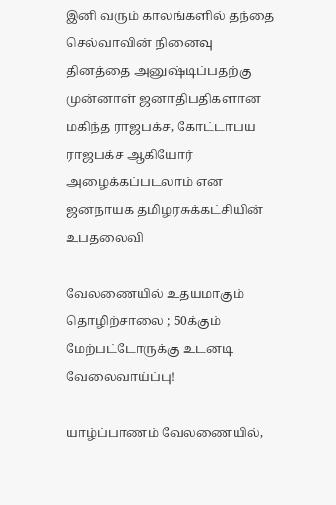இனி வரும் காலங்களில் தந்தை செல்வாவின் நினைவு தினத்தை அனுஷ்டிப்பதற்கு முன்னாள் ஜனாதிபதிகளான மகிந்த ராஜபக்ச, கோட்டாபய ராஜபக்ச ஆகியோர் அழைக்கப்படலாம் என ஜனநாயக தமிழரசுக்கட்சியின் உபதலைவி

வேலணையில் உதயமாகும் தொழிற்சாலை ; 50க்கும் மேற்பட்டோருக்கு உடனடி வேலைவாய்ப்பு!

யாழ்ப்பாணம் வேலணையில்,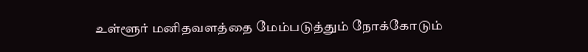உள்ளூர் மனிதவளத்தை மேம்படுத்தும் நோக்கோடும்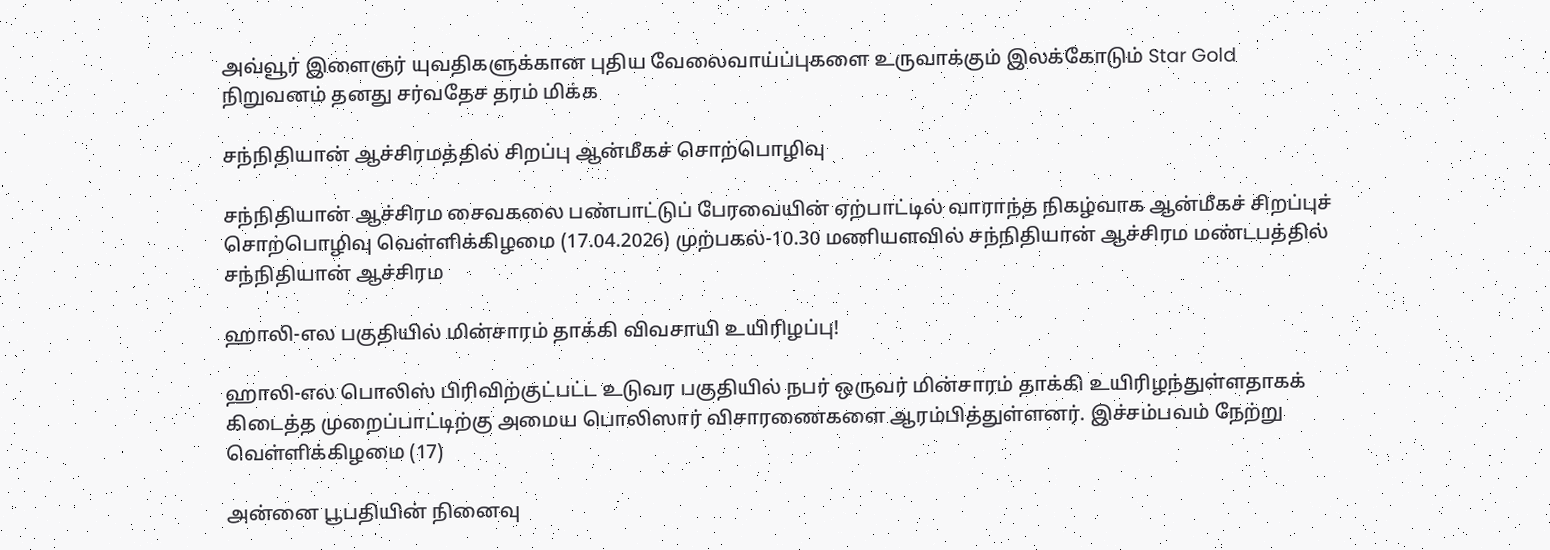அவ்வூர் இளைஞர் யுவதிகளுக்கான புதிய வேலைவாய்ப்புகளை உருவாக்கும் இலக்கோடும் Star Gold நிறுவனம் தனது சர்வதேச தரம் மிக்க

சந்நிதியான் ஆச்சிரமத்தில் சிறப்பு ஆன்மீகச் சொற்பொழிவு

சந்நிதியான் ஆச்சிரம சைவகலை பண்பாட்டுப் பேரவையின் ஏற்பாட்டில் வாராந்த நிகழ்வாக ஆன்மீகச் சிறப்புச் சொற்பொழிவு வெள்ளிக்கிழமை (17.04.2026) முற்பகல்-10.30 மணியளவில் சந்நிதியான் ஆச்சிரம மண்டபத்தில் சந்நிதியான் ஆச்சிரம

ஹாலி-எல பகுதியில் மின்சாரம் தாக்கி விவசாயி உயிரிழப்பு!

ஹாலி-எல பொலிஸ் பிரிவிற்குட்பட்ட உடுவர பகுதியில் நபர் ஒருவர் மின்சாரம் தாக்கி உயிரிழந்துள்ளதாகக் கிடைத்த முறைப்பாட்டிற்கு அமைய பொலிஸார் விசாரணைகளை ஆரம்பித்துள்ளனர். இச்சம்பவம் நேற்று வெள்ளிக்கிழமை (17)

அன்னை பூபதியின் நினைவு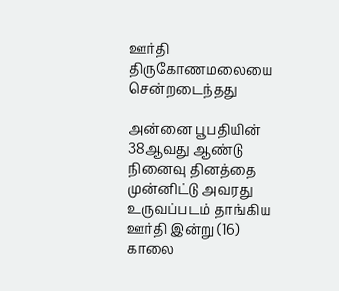ஊர்தி திருகோணமலையை சென்றடைந்தது

அன்னை பூபதியின் 38ஆவது ஆண்டு நினைவு தினத்தை முன்னிட்டு அவரது உருவப்படம் தாங்கிய ஊர்தி இன்று (16) காலை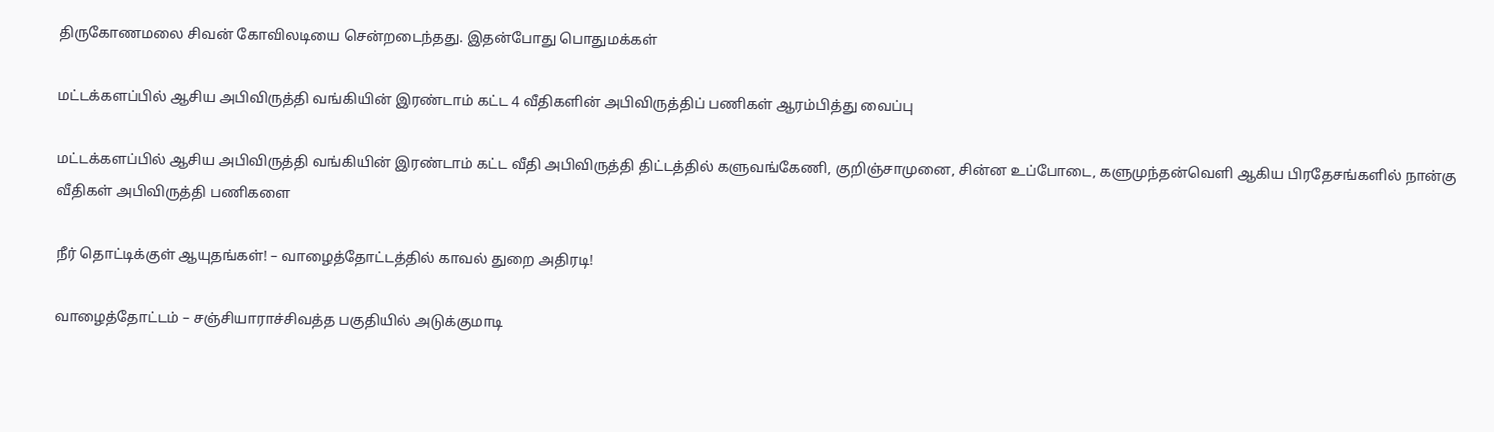திருகோணமலை சிவன் கோவிலடியை சென்றடைந்தது. இதன்போது பொதுமக்கள்

மட்டக்களப்பில் ஆசிய அபிவிருத்தி வங்கியின் இரண்டாம் கட்ட 4 வீதிகளின் அபிவிருத்திப் பணிகள் ஆரம்பித்து வைப்பு

மட்டக்களப்பில் ஆசிய அபிவிருத்தி வங்கியின் இரண்டாம் கட்ட வீதி அபிவிருத்தி திட்டத்தில் களுவங்கேணி, குறிஞ்சாமுனை, சின்ன உப்போடை, களுமுந்தன்வெளி ஆகிய பிரதேசங்களில் நான்கு வீதிகள் அபிவிருத்தி பணிகளை

நீர் தொட்டிக்குள் ஆயுதங்கள்! – வாழைத்தோட்டத்தில் காவல் துறை அதிரடி!

வாழைத்தோட்டம் – சஞ்சியாராச்சிவத்த பகுதியில் அடுக்குமாடி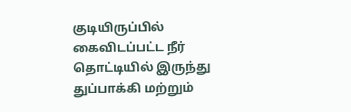குடியிருப்பில் கைவிடப்பட்ட நீர் தொட்டியில் இருந்து துப்பாக்கி மற்றும்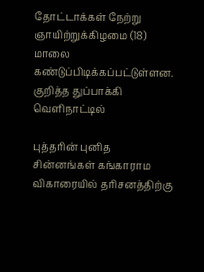தோட்டாக்கள் நேற்று ஞாயிற்றுக்கிழமை (18) மாலை கண்டுப்பிடிக்கப்பட்டுள்ளன. குறித்த துப்பாக்கி வெளிநாட்டில்

புத்தரின் புனித சின்னங்கள் கங்காராம விகாரையில் தரிசனத்திற்கு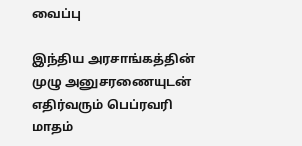வைப்பு

இந்திய அரசாங்கத்தின் முழு அனுசரணையுடன் எதிர்வரும் பெப்ரவரி மாதம்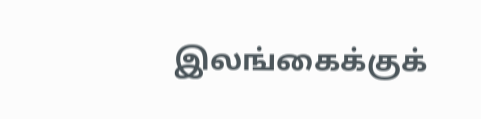இலங்கைக்குக்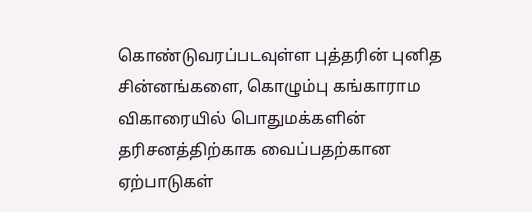கொண்டுவரப்படவுள்ள புத்தரின் புனித சின்னங்களை, கொழும்பு கங்காராம விகாரையில் பொதுமக்களின் தரிசனத்திற்காக வைப்பதற்கான ஏற்பாடுகள்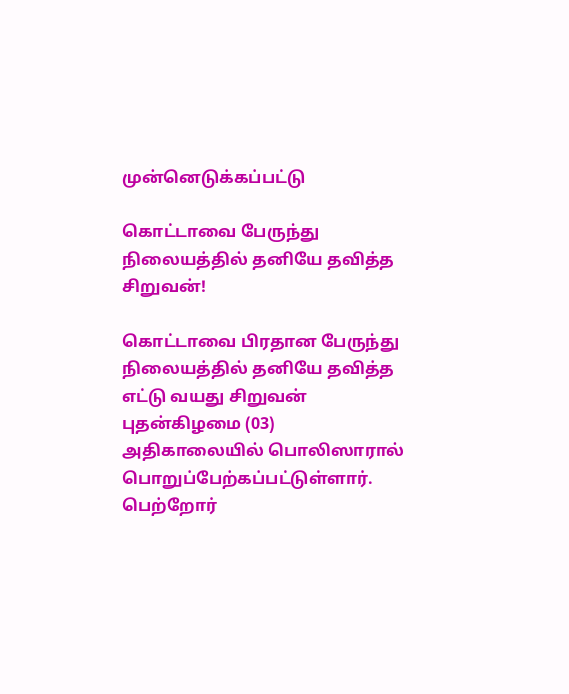முன்னெடுக்கப்பட்டு

கொட்டாவை பேருந்து நிலையத்தில் தனியே தவித்த சிறுவன்!

கொட்டாவை பிரதான பேருந்து நிலையத்தில் தனியே தவித்த எட்டு வயது சிறுவன் புதன்கிழமை (03) அதிகாலையில் பொலிஸாரால் பொறுப்பேற்கப்பட்டுள்ளார். பெற்றோர்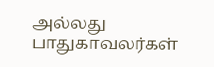அல்லது பாதுகாவலர்கள்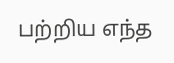பற்றிய எந்த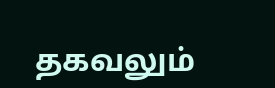தகவலும்